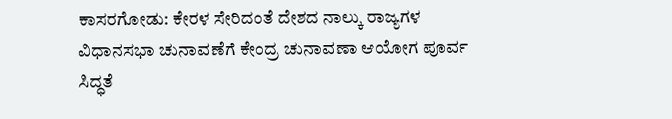ಕಾಸರಗೋಡು: ಕೇರಳ ಸೇರಿದಂತೆ ದೇಶದ ನಾಲ್ಕು ರಾಜ್ಯಗಳ ವಿಧಾನಸಭಾ ಚುನಾವಣೆಗೆ ಕೇಂದ್ರ ಚುನಾವಣಾ ಆಯೋಗ ಪೂರ್ವ ಸಿದ್ಧತೆ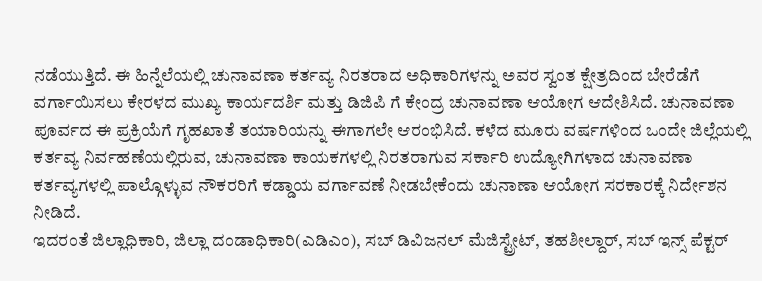ನಡೆಯುತ್ತಿದೆ. ಈ ಹಿನ್ನೆಲೆಯಲ್ಲಿ ಚುನಾವಣಾ ಕರ್ತವ್ಯ ನಿರತರಾದ ಅಧಿಕಾರಿಗಳನ್ನು ಅವರ ಸ್ವಂತ ಕ್ಷೇತ್ರದಿಂದ ಬೇರೆಡೆಗೆ ವರ್ಗಾಯಿಸಲು ಕೇರಳದ ಮುಖ್ಯ ಕಾರ್ಯದರ್ಶಿ ಮತ್ತು ಡಿಜಿಪಿ ಗೆ ಕೇಂದ್ರ ಚುನಾವಣಾ ಆಯೋಗ ಆದೇಶಿಸಿದೆ. ಚುನಾವಣಾ ಪೂರ್ವದ ಈ ಪ್ರಕ್ರಿಯೆಗೆ ಗೃಹಖಾತೆ ತಯಾರಿಯನ್ನು ಈಗಾಗಲೇ ಆರಂಭಿಸಿದೆ. ಕಳೆದ ಮೂರು ವರ್ಷಗಳಿಂದ ಒಂದೇ ಜಿಲ್ಲೆಯಲ್ಲಿ ಕರ್ತವ್ಯ ನಿರ್ವಹಣೆಯಲ್ಲಿರುವ, ಚುನಾವಣಾ ಕಾಯಕಗಳಲ್ಲಿ ನಿರತರಾಗುವ ಸರ್ಕಾರಿ ಉದ್ಯೋಗಿಗಳಾದ ಚುನಾವಣಾ ಕರ್ತವ್ಯಗಳಲ್ಲಿ ಪಾಲ್ಗೊಳ್ಳುವ ನೌಕರರಿಗೆ ಕಡ್ಡಾಯ ವರ್ಗಾವಣೆ ನೀಡಬೇಕೆಂದು ಚುನಾಣಾ ಆಯೋಗ ಸರಕಾರಕ್ಕೆ ನಿರ್ದೇಶನ ನೀಡಿದೆ.
ಇದರಂತೆ ಜಿಲ್ಲಾಧಿಕಾರಿ, ಜಿಲ್ಲಾ ದಂಡಾಧಿಕಾರಿ(ಎಡಿಎಂ), ಸಬ್ ಡಿವಿಜನಲ್ ಮೆಜಿಸ್ಟ್ರೇಟ್, ತಹಶೀಲ್ದಾರ್, ಸಬ್ ಇನ್ಸ್ ಪೆಕ್ಟರ್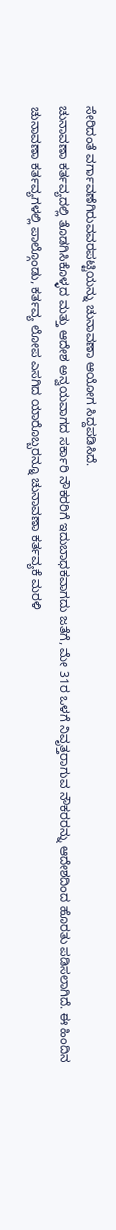ಸೇರಿದಂತೆ ವರ್ಗಾವಣೆಗಿರುವವರಪಟ್ಟಿಯನ್ನು ಚುನಾವಣಾ ಆಯೋಗ ಸಿದ್ದಪಡಿಸಿದೆ.
ಚುನಾವಣಾ ಕರ್ತವ್ಯದಲ್ಲಿ ತೊಡಗಿಸಿಕೊಳ್ಳದ ಮತ್ತು ಆದೇಶ ಅನ್ವಯವಾಗದ ಸರ್ಕಾರಿ ನೌಕರರಿಗೆ ಇದುಬಾಧಕವಾಗದು ಜತೆಗೆ, ಮೇ 31ರ ಒಳಗೆ ನಿವೃತ್ತರಾಗುವ ನೌಕರರನ್ನು ಆದೇಶದಿಂದ ಹೊರತು ಪಡಿಸಲಾಗಿದೆ. ಈ ಹಿಂದಿನ ಚುನಾವಣಾ ಕರ್ತವ್ಯಗಳಲ್ಲಿ ಪಾಲ್ಗೊಂಡು, ಕರ್ತವ್ಯ ಲೋಪ ಎಸಗಿದ ಯಾರೊಬ್ಬರನ್ನೂ ಚುನಾವಣಾ ಕರ್ತವ್ಯಕೆ ಮರಳಿ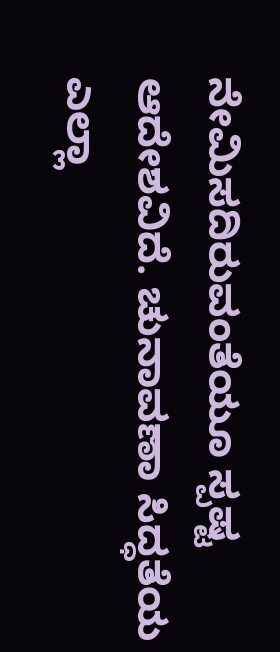ನೇಮಿಸದಿರುವಂತೆಯೂ ಸ್ಪಷ್ಟ ಆದೇಶವಿದೆ. ಚುನಾವಣಾ ಸಿದ್ಧತೆಯ ಎಲ್ಲಾ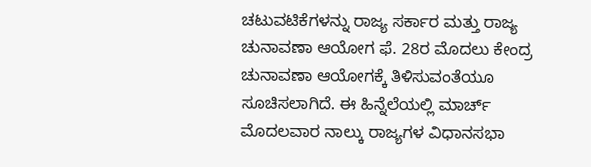ಚಟುವಟಿಕೆಗಳನ್ನು ರಾಜ್ಯ ಸರ್ಕಾರ ಮತ್ತು ರಾಜ್ಯ ಚುನಾವಣಾ ಆಯೋಗ ಫೆ. 28ರ ಮೊದಲು ಕೇಂದ್ರ ಚುನಾವಣಾ ಆಯೋಗಕ್ಕೆ ತಿಳಿಸುವಂತೆಯೂ ಸೂಚಿಸಲಾಗಿದೆ. ಈ ಹಿನ್ನೆಲೆಯಲ್ಲಿ ಮಾರ್ಚ್ ಮೊದಲವಾರ ನಾಲ್ಕು ರಾಜ್ಯಗಳ ವಿಧಾನಸಭಾ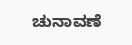ಚುನಾವಣೆ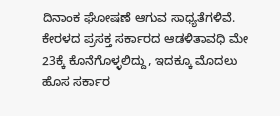ದಿನಾಂಕ ಘೋಷಣೆ ಆಗುವ ಸಾಧ್ಯತೆಗಳಿವೆ. ಕೇರಳದ ಪ್ರಸಕ್ತ ಸರ್ಕಾರದ ಆಡಳಿತಾವಧಿ ಮೇ 23ಕ್ಕೆ ಕೊನೆಗೊಳ್ಳಲಿದ್ದು, ಇದಕ್ಕೂ ಮೊದಲು ಹೊಸ ಸರ್ಕಾರ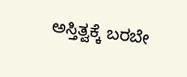ಅಸ್ತಿತ್ವಕ್ಕೆ ಬರಬೇ